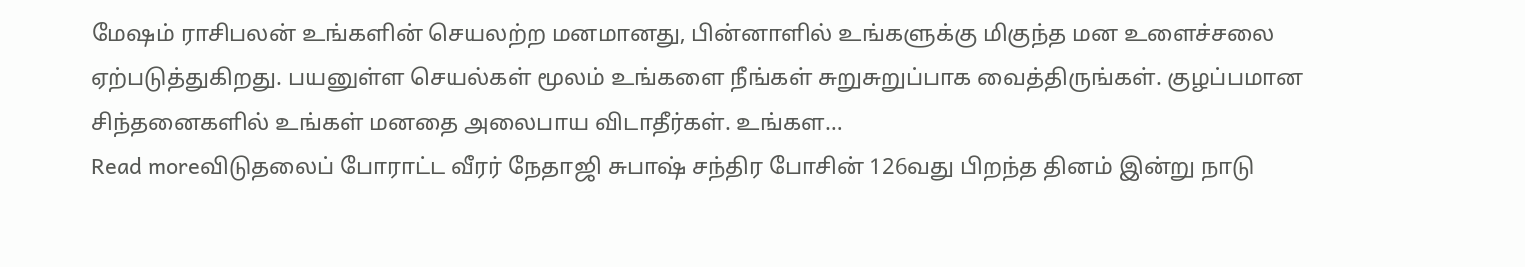மேஷம் ராசிபலன் உங்களின் செயலற்ற மனமானது, பின்னாளில் உங்களுக்கு மிகுந்த மன உளைச்சலை ஏற்படுத்துகிறது. பயனுள்ள செயல்கள் மூலம் உங்களை நீங்கள் சுறுசுறுப்பாக வைத்திருங்கள். குழப்பமான சிந்தனைகளில் உங்கள் மனதை அலைபாய விடாதீர்கள். உங்கள…
Read moreவிடுதலைப் போராட்ட வீரர் நேதாஜி சுபாஷ் சந்திர போசின் 126வது பிறந்த தினம் இன்று நாடு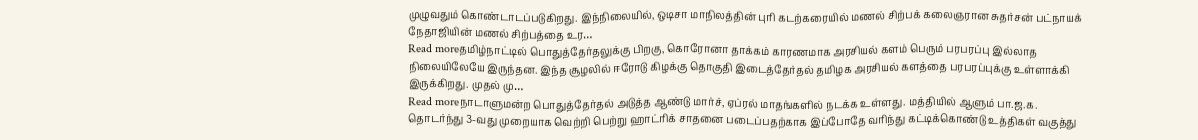முழுவதும் கொண்டாடப்படுகிறது. இந்நிலையில், ஒடிசா மாநிலத்தின் புரி கடற்கரையில் மணல் சிற்பக் கலைஞரான சுதர்சன் பட்நாயக் நேதாஜியின் மணல் சிற்பத்தை உர…
Read moreதமிழ்நாட்டில் பொதுத்தேர்தலுக்கு பிறகு, கொரோனா தாக்கம் காரணமாக அரசியல் களம் பெரும் பரபரப்பு இல்லாத நிலையிலேயே இருந்தன. இந்த சூழலில் ஈரோடு கிழக்கு தொகுதி இடைத்தேர்தல் தமிழக அரசியல் களத்தை பரபரப்புக்கு உள்ளாக்கி இருக்கிறது. முதல் மு…
Read moreநாடாளுமன்ற பொதுத்தேர்தல் அடுத்த ஆண்டு மார்ச், ஏப்ரல் மாதங்களில் நடக்க உள்ளது. மத்தியில் ஆளும் பா.ஜ.க. தொடர்ந்து 3-வது முறையாக வெற்றி பெற்று ஹாட்ரிக் சாதனை படைப்பதற்காக இப்போதே வரிந்து கட்டிக்கொண்டு உத்திகள் வகுத்து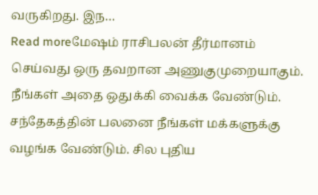வருகிறது. இந…
Read moreமேஷம் ராசிபலன் தீர்மானம் செய்வது ஒரு தவறான அணுகுமுறையாகும். நீங்கள் அதை ஒதுக்கி வைக்க வேண்டும். சந்தேகத்தின் பலனை நீங்கள் மக்களுக்கு வழங்க வேண்டும். சில புதிய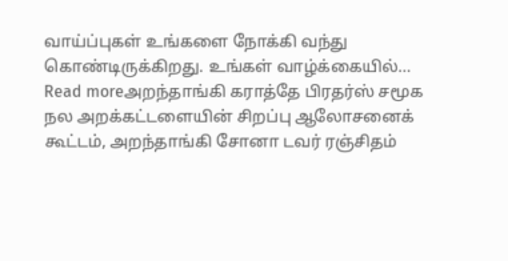வாய்ப்புகள் உங்களை நோக்கி வந்து கொண்டிருக்கிறது. உங்கள் வாழ்க்கையில்…
Read moreஅறந்தாங்கி கராத்தே பிரதர்ஸ் சமூக நல அறக்கட்டளையின் சிறப்பு ஆலோசனைக் கூட்டம், அறந்தாங்கி சோனா டவர் ரஞ்சிதம்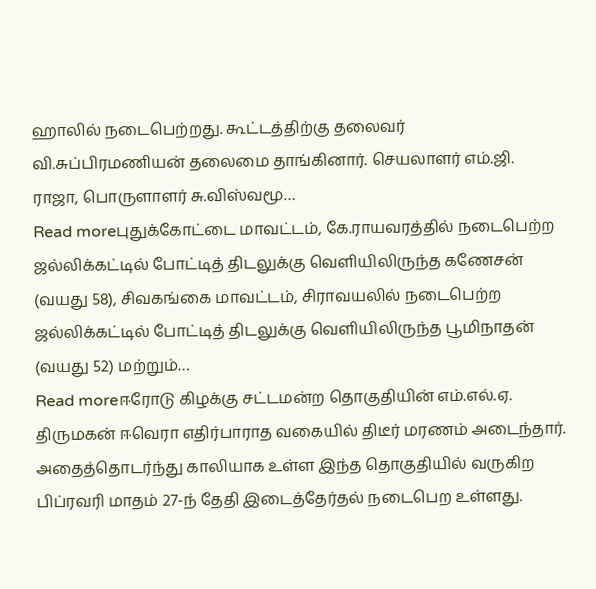ஹாலில் நடைபெற்றது. கூட்டத்திற்கு தலைவர் வி.சுப்பிரமணியன் தலைமை தாங்கினார். செயலாளர் எம்.ஜி. ராஜா, பொருளாளர் சு.விஸ்வமூ…
Read moreபுதுக்கோட்டை மாவட்டம், கே.ராயவரத்தில் நடைபெற்ற ஜல்லிக்கட்டில் போட்டித் திடலுக்கு வெளியிலிருந்த கணேசன் (வயது 58), சிவகங்கை மாவட்டம், சிராவயலில் நடைபெற்ற ஜல்லிக்கட்டில் போட்டித் திடலுக்கு வெளியிலிருந்த பூமிநாதன் (வயது 52) மற்றும்…
Read moreஈரோடு கிழக்கு சட்டமன்ற தொகுதியின் எம்.எல்.ஏ. திருமகன் ஈவெரா எதிர்பாராத வகையில் திடீர் மரணம் அடைந்தார். அதைத்தொடர்ந்து காலியாக உள்ள இந்த தொகுதியில் வருகிற பிப்ரவரி மாதம் 27-ந் தேதி இடைத்தேர்தல் நடைபெற உள்ளது.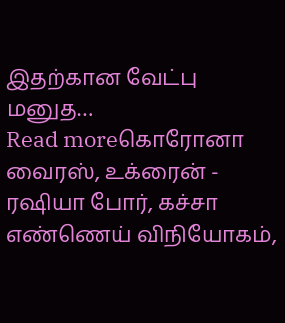இதற்கான வேட்பு மனுத…
Read moreகொரோனா வைரஸ், உக்ரைன் - ரஷியா போர், கச்சா எண்ணெய் விநியோகம்,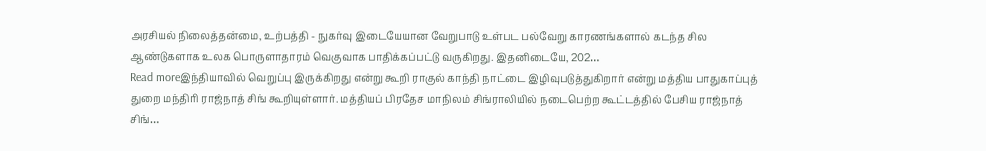அரசியல் நிலைத்தன்மை, உற்பத்தி - நுகர்வு இடையேயான வேறுபாடு உள்பட பல்வேறு காரணங்களால் கடந்த சில ஆண்டுகளாக உலக பொருளாதாரம் வெகுவாக பாதிக்கப்பட்டு வருகிறது. இதனிடையே, 202…
Read moreஇந்தியாவில் வெறுப்பு இருக்கிறது என்று கூறி ராகுல் காந்தி நாட்டை இழிவுபடுத்துகிறார் என்று மத்திய பாதுகாப்புத் துறை மந்திரி ராஜ்நாத் சிங் கூறியுள்ளார். மத்தியப் பிரதேச மாநிலம் சிங்ராலியில் நடைபெற்ற கூட்டத்தில் பேசிய ராஜ்நாத் சிங்…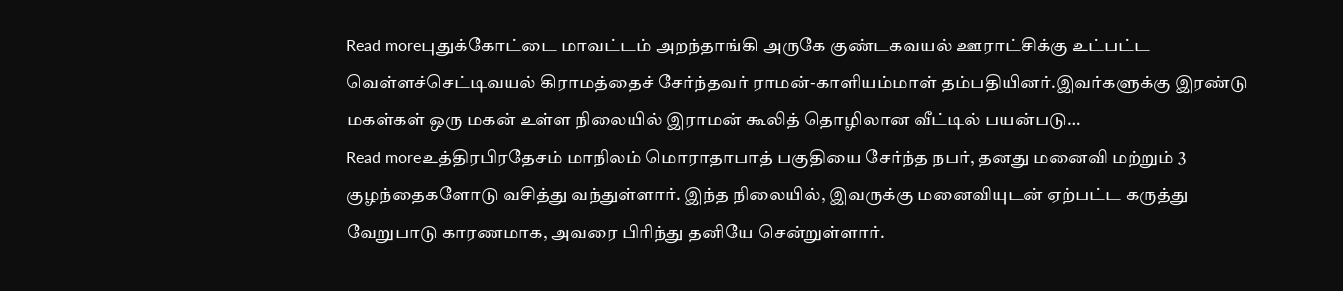Read moreபுதுக்கோட்டை மாவட்டம் அறந்தாங்கி அருகே குண்டகவயல் ஊராட்சிக்கு உட்பட்ட வெள்ளச்செட்டிவயல் கிராமத்தைச் சேர்ந்தவர் ராமன்-காளியம்மாள் தம்பதியினர்.இவர்களுக்கு இரண்டு மகள்கள் ஒரு மகன் உள்ள நிலையில் இராமன் கூலித் தொழிலான வீட்டில் பயன்படு…
Read moreஉத்திரபிரதேசம் மாநிலம் மொராதாபாத் பகுதியை சேர்ந்த நபர், தனது மனைவி மற்றும் 3 குழந்தைகளோடு வசித்து வந்துள்ளார். இந்த நிலையில், இவருக்கு மனைவியுடன் ஏற்பட்ட கருத்து வேறுபாடு காரணமாக, அவரை பிரிந்து தனியே சென்றுள்ளார்.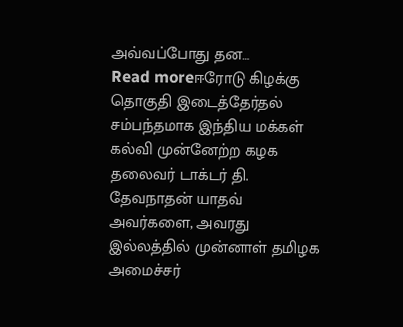அவ்வப்போது தன…
Read moreஈரோடு கிழக்கு தொகுதி இடைத்தேர்தல் சம்பந்தமாக இந்திய மக்கள் கல்வி முன்னேற்ற கழக தலைவர் டாக்டர் தி. தேவநாதன் யாதவ் அவர்களை, அவரது இல்லத்தில் முன்னாள் தமிழக அமைச்சர்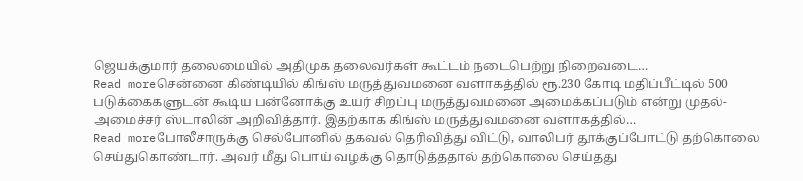ஜெயக்குமார் தலைமையில் அதிமுக தலைவர்கள் கூட்டம் நடைபெற்று நிறைவடை…
Read moreசென்னை கிண்டியில் கிங்ஸ் மருத்துவமனை வளாகத்தில் ரூ.230 கோடி மதிப்பீட்டில் 500 படுக்கைகளுடன் கூடிய பன்னோக்கு உயர் சிறப்பு மருத்துவமனை அமைக்கப்படும் என்று முதல்-அமைச்சர் ஸ்டாலின் அறிவித்தார். இதற்காக கிங்ஸ் மருத்துவமனை வளாகத்தில்…
Read moreபோலீசாருக்கு செல்போனில் தகவல் தெரிவித்து விட்டு, வாலிபர் தூக்குப்போட்டு தற்கொலை செய்துகொண்டார். அவர் மீது பொய் வழக்கு தொடுத்ததால் தற்கொலை செய்தது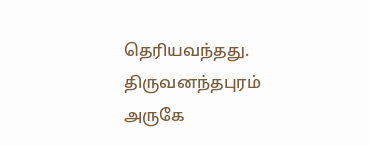தெரியவந்தது. திருவனந்தபுரம் அருகே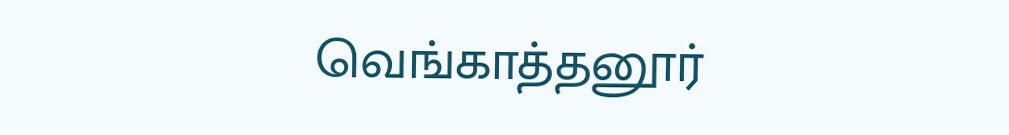வெங்காத்தனூர்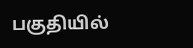பகுதியில்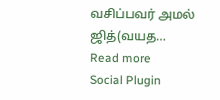வசிப்பவர் அமல் ஜித்(வயத…
Read more
Social Plugin